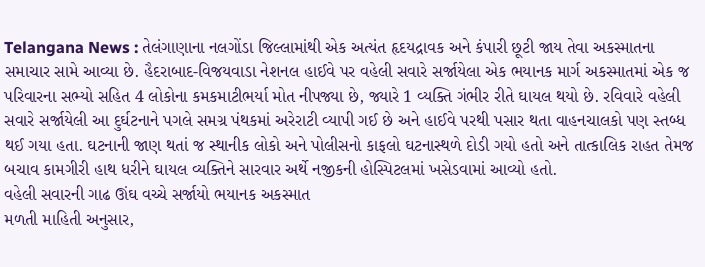Telangana News : તેલંગાણાના નલગોંડા જિલ્લામાંથી એક અત્યંત હૃદયદ્રાવક અને કંપારી છૂટી જાય તેવા અકસ્માતના સમાચાર સામે આવ્યા છે. હૈદરાબાદ-વિજયવાડા નેશનલ હાઈવે પર વહેલી સવારે સર્જાયેલા એક ભયાનક માર્ગ અકસ્માતમાં એક જ પરિવારના સભ્યો સહિત 4 લોકોના કમકમાટીભર્યા મોત નીપજ્યા છે, જ્યારે 1 વ્યક્તિ ગંભીર રીતે ઘાયલ થયો છે. રવિવારે વહેલી સવારે સર્જાયેલી આ દુર્ઘટનાને પગલે સમગ્ર પંથકમાં અરેરાટી વ્યાપી ગઈ છે અને હાઈવે પરથી પસાર થતા વાહનચાલકો પણ સ્તબ્ધ થઈ ગયા હતા. ઘટનાની જાણ થતાં જ સ્થાનીક લોકો અને પોલીસનો કાફલો ઘટનાસ્થળે દોડી ગયો હતો અને તાત્કાલિક રાહત તેમજ બચાવ કામગીરી હાથ ધરીને ઘાયલ વ્યક્તિને સારવાર અર્થે નજીકની હોસ્પિટલમાં ખસેડવામાં આવ્યો હતો.
વહેલી સવારની ગાઢ ઊંઘ વચ્ચે સર્જાયો ભયાનક અકસ્માત
મળતી માહિતી અનુસાર,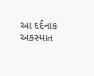આ દર્દનાક અકસ્માત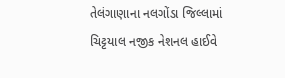તેલંગાણાના નલગોંડા જિલ્લામાં ચિટ્ટયાલ નજીક નેશનલ હાઈવે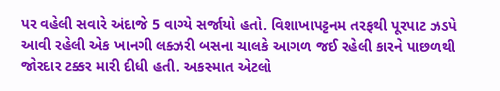પર વહેલી સવારે અંદાજે 5 વાગ્યે સર્જાયો હતો. વિશાખાપટ્ટનમ તરફથી પૂરપાટ ઝડપે આવી રહેલી એક ખાનગી લક્ઝરી બસના ચાલકે આગળ જઈ રહેલી કારને પાછળથી જોરદાર ટક્કર મારી દીધી હતી. અકસ્માત એટલો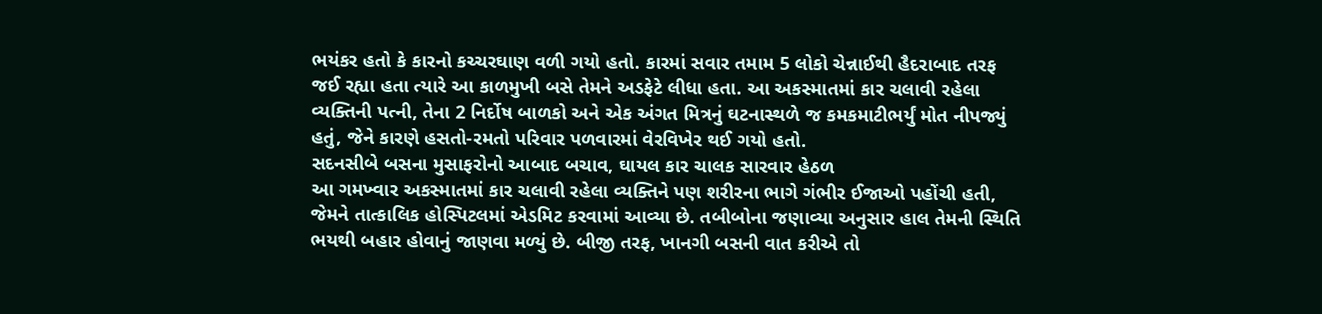ભયંકર હતો કે કારનો કચ્ચરઘાણ વળી ગયો હતો. કારમાં સવાર તમામ 5 લોકો ચેન્નાઈથી હૈદરાબાદ તરફ જઈ રહ્યા હતા ત્યારે આ કાળમુખી બસે તેમને અડફેટે લીધા હતા. આ અકસ્માતમાં કાર ચલાવી રહેલા વ્યક્તિની પત્ની, તેના 2 નિર્દોષ બાળકો અને એક અંગત મિત્રનું ઘટનાસ્થળે જ કમકમાટીભર્યું મોત નીપજ્યું હતું, જેને કારણે હસતો-રમતો પરિવાર પળવારમાં વેરવિખેર થઈ ગયો હતો.
સદનસીબે બસના મુસાફરોનો આબાદ બચાવ, ઘાયલ કાર ચાલક સારવાર હેઠળ
આ ગમખ્વાર અકસ્માતમાં કાર ચલાવી રહેલા વ્યક્તિને પણ શરીરના ભાગે ગંભીર ઈજાઓ પહોંચી હતી, જેમને તાત્કાલિક હોસ્પિટલમાં એડમિટ કરવામાં આવ્યા છે. તબીબોના જણાવ્યા અનુસાર હાલ તેમની સ્થિતિ ભયથી બહાર હોવાનું જાણવા મળ્યું છે. બીજી તરફ, ખાનગી બસની વાત કરીએ તો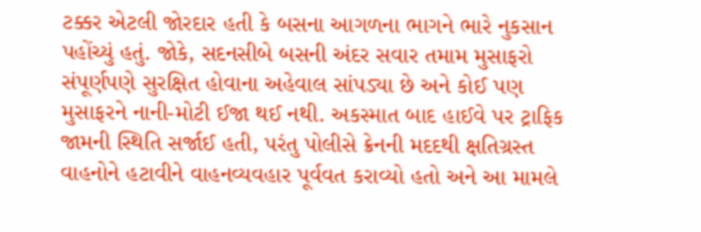ટક્કર એટલી જોરદાર હતી કે બસના આગળના ભાગને ભારે નુકસાન પહોંચ્યું હતું. જોકે, સદનસીબે બસની અંદર સવાર તમામ મુસાફરો સંપૂર્ણપણે સુરક્ષિત હોવાના અહેવાલ સાંપડ્યા છે અને કોઈ પણ મુસાફરને નાની-મોટી ઈજા થઈ નથી. અકસ્માત બાદ હાઈવે પર ટ્રાફિક જામની સ્થિતિ સર્જાઈ હતી, પરંતુ પોલીસે ક્રેનની મદદથી ક્ષતિગ્રસ્ત વાહનોને હટાવીને વાહનવ્યવહાર પૂર્વવત કરાવ્યો હતો અને આ મામલે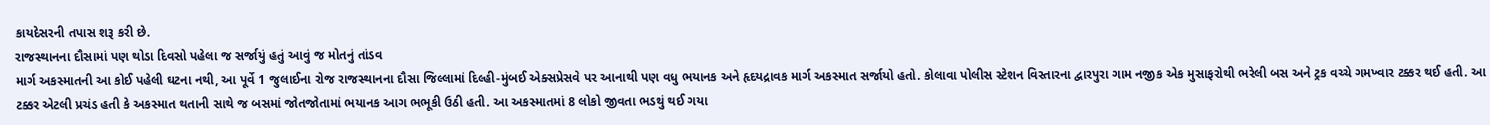કાયદેસરની તપાસ શરૂ કરી છે.
રાજસ્થાનના દૌસામાં પણ થોડા દિવસો પહેલા જ સર્જાયું હતું આવું જ મોતનું તાંડવ
માર્ગ અકસ્માતની આ કોઈ પહેલી ઘટના નથી, આ પૂર્વે 1 જુલાઈના રોજ રાજસ્થાનના દૌસા જિલ્લામાં દિલ્હી-મુંબઈ એક્સપ્રેસવે પર આનાથી પણ વધુ ભયાનક અને હૃદયદ્રાવક માર્ગ અકસ્માત સર્જાયો હતો. કોલાવા પોલીસ સ્ટેશન વિસ્તારના દ્વારપુરા ગામ નજીક એક મુસાફરોથી ભરેલી બસ અને ટ્રક વચ્ચે ગમખ્વાર ટક્કર થઈ હતી. આ ટક્કર એટલી પ્રચંડ હતી કે અકસ્માત થતાની સાથે જ બસમાં જોતજોતામાં ભયાનક આગ ભભૂકી ઉઠી હતી. આ અકસ્માતમાં 8 લોકો જીવતા ભડથું થઈ ગયા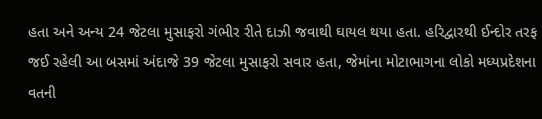હતા અને અન્ય 24 જેટલા મુસાફરો ગંભીર રીતે દાઝી જવાથી ઘાયલ થયા હતા. હરિદ્વારથી ઈન્દોર તરફ જઈ રહેલી આ બસમાં અંદાજે 39 જેટલા મુસાફરો સવાર હતા, જેમાંના મોટાભાગના લોકો મધ્યપ્રદેશના વતની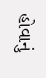હોવાનું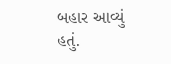બહાર આવ્યું હતું.